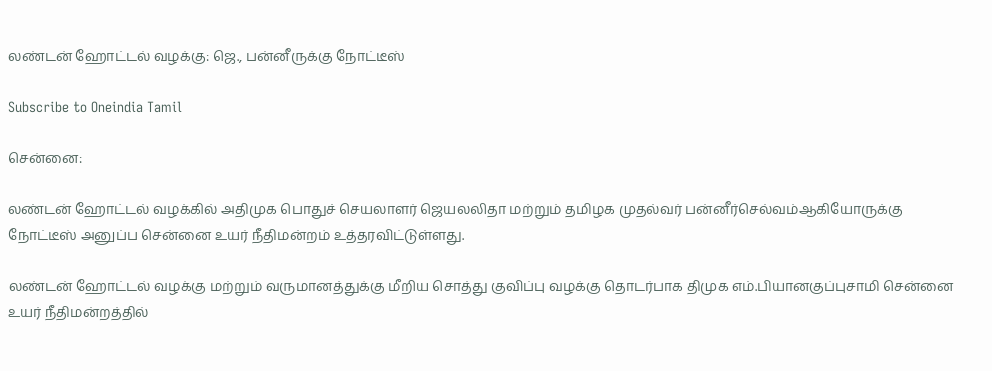லண்டன் ஹோட்டல் வழக்கு: ஜெ., பன்னீருக்கு நோட்டீஸ்

Subscribe to Oneindia Tamil

சென்னை:

லண்டன் ஹோட்டல் வழக்கில் அதிமுக பொதுச் செயலாளர் ஜெயலலிதா மற்றும் தமிழக முதல்வர் பன்னீர்செல்வம்ஆகியோருக்கு நோட்டீஸ் அனுப்ப சென்னை உயர் நீதிமன்றம் உத்தரவிட்டுள்ளது.

லண்டன் ஹோட்டல் வழக்கு மற்றும் வருமானத்துக்கு மீறிய சொத்து குவிப்பு வழக்கு தொடர்பாக திமுக எம்.பியானகுப்புசாமி சென்னை உயர் நீதிமன்றத்தில்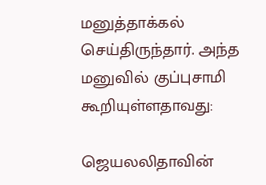மனுத்தாக்கல் செய்திருந்தார். அந்த மனுவில் குப்புசாமி கூறியுள்ளதாவது:

ஜெயலலிதாவின்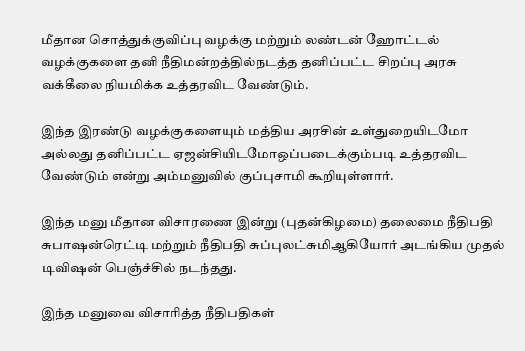மீதான சொத்துக்குவிப்பு வழக்கு மற்றும் லண்டன் ஹோட்டல் வழக்குகளை தனி நீதிமன்றத்தில்நடத்த தனிப்பட்ட சிறப்பு அரசு வக்கீலை நியமிக்க உத்தரவிட வேண்டும்.

இந்த இரண்டு வழக்குகளையும் மத்திய அரசின் உள்துறையிடமோ அல்லது தனிப்பட்ட ஏஜன்சியிடமோஒப்படைக்கும்படி உத்தரவிட வேண்டும் என்று அம்மனுவில் குப்புசாமி கூறியுள்ளார்.

இந்த மனு மீதான விசாரணை இன்று (புதன்கிழமை) தலைமை நீதிபதி சுபாஷன்ரெட்டி மற்றும் நீதிபதி சுப்புலட்சுமிஆகியோர் அடங்கிய முதல் டிவிஷன் பெஞ்ச்சில் நடந்தது.

இந்த மனுவை விசாரித்த நீதிபதிகள்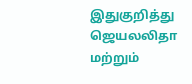இதுகுறித்து ஜெயலலிதா மற்றும்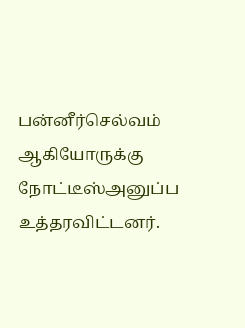பன்னீர்செல்வம் ஆகியோருக்கு நோட்டீஸ்அனுப்ப உத்தரவிட்டனர்.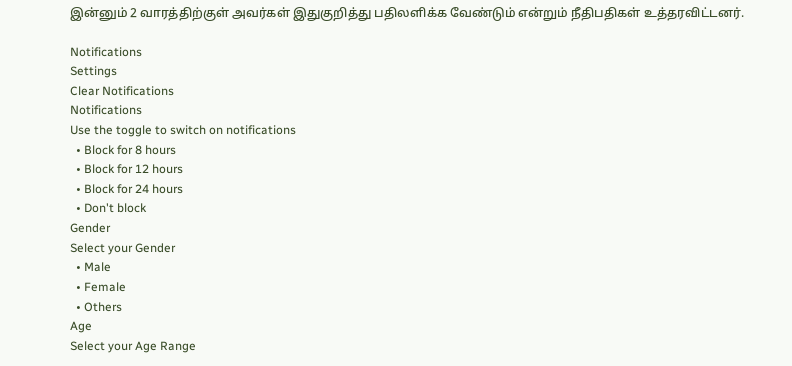இன்னும் 2 வாரத்திற்குள் அவர்கள் இதுகுறித்து பதிலளிக்க வேண்டும் என்றும் நீதிபதிகள் உத்தரவிட்டனர்.

Notifications
Settings
Clear Notifications
Notifications
Use the toggle to switch on notifications
  • Block for 8 hours
  • Block for 12 hours
  • Block for 24 hours
  • Don't block
Gender
Select your Gender
  • Male
  • Female
  • Others
Age
Select your Age Range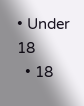• Under 18
  • 18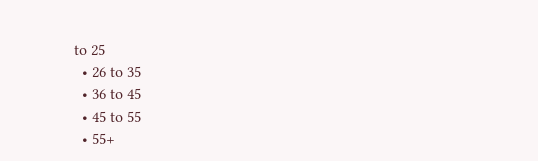to 25
  • 26 to 35
  • 36 to 45
  • 45 to 55
  • 55+